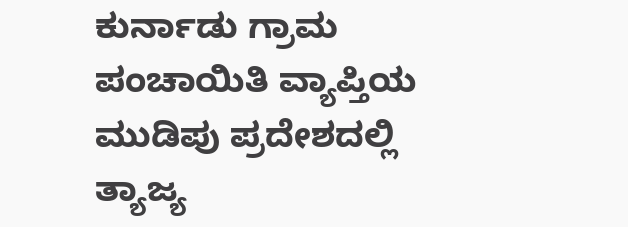ಕುರ್ನಾಡು ಗ್ರಾಮ ಪಂಚಾಯಿತಿ ವ್ಯಾಪ್ತಿಯ ಮುಡಿಪು ಪ್ರದೇಶದಲ್ಲಿ ತ್ಯಾಜ್ಯ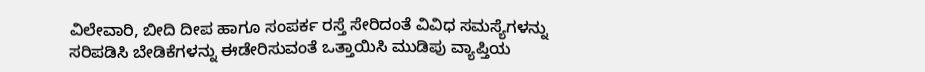ವಿಲೇವಾರಿ, ಬೀದಿ ದೀಪ ಹಾಗೂ ಸಂಪರ್ಕ ರಸ್ತೆ ಸೇರಿದಂತೆ ವಿವಿಧ ಸಮಸ್ಯೆಗಳನ್ನು ಸರಿಪಡಿಸಿ ಬೇಡಿಕೆಗಳನ್ನು ಈಡೇರಿಸುವಂತೆ ಒತ್ತಾಯಿಸಿ ಮುಡಿಪು ವ್ಯಾಪ್ತಿಯ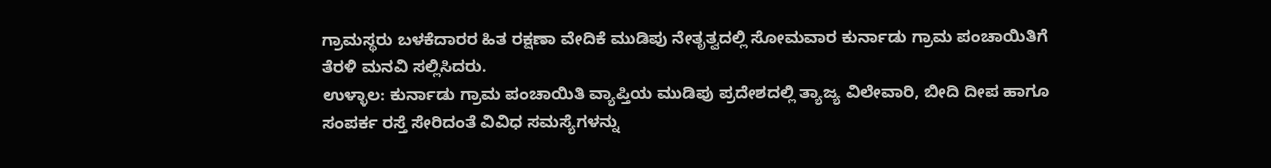ಗ್ರಾಮಸ್ಥರು ಬಳಕೆದಾರರ ಹಿತ ರಕ್ಷಣಾ ವೇದಿಕೆ ಮುಡಿಪು ನೇತೃತ್ವದಲ್ಲಿ ಸೋಮವಾರ ಕುರ್ನಾಡು ಗ್ರಾಮ ಪಂಚಾಯಿತಿಗೆ ತೆರಳಿ ಮನವಿ ಸಲ್ಲಿಸಿದರು.
ಉಳ್ಳಾಲ: ಕುರ್ನಾಡು ಗ್ರಾಮ ಪಂಚಾಯಿತಿ ವ್ಯಾಪ್ತಿಯ ಮುಡಿಪು ಪ್ರದೇಶದಲ್ಲಿ ತ್ಯಾಜ್ಯ ವಿಲೇವಾರಿ, ಬೀದಿ ದೀಪ ಹಾಗೂ ಸಂಪರ್ಕ ರಸ್ತೆ ಸೇರಿದಂತೆ ವಿವಿಧ ಸಮಸ್ಯೆಗಳನ್ನು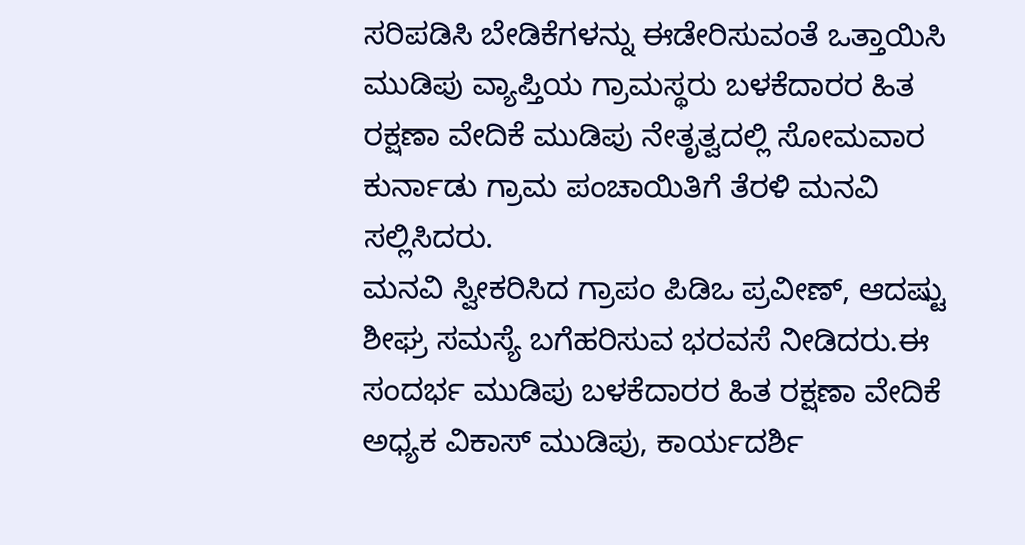ಸರಿಪಡಿಸಿ ಬೇಡಿಕೆಗಳನ್ನು ಈಡೇರಿಸುವಂತೆ ಒತ್ತಾಯಿಸಿ ಮುಡಿಪು ವ್ಯಾಪ್ತಿಯ ಗ್ರಾಮಸ್ಥರು ಬಳಕೆದಾರರ ಹಿತ ರಕ್ಷಣಾ ವೇದಿಕೆ ಮುಡಿಪು ನೇತೃತ್ವದಲ್ಲಿ ಸೋಮವಾರ ಕುರ್ನಾಡು ಗ್ರಾಮ ಪಂಚಾಯಿತಿಗೆ ತೆರಳಿ ಮನವಿ ಸಲ್ಲಿಸಿದರು.
ಮನವಿ ಸ್ವೀಕರಿಸಿದ ಗ್ರಾಪಂ ಪಿಡಿಒ ಪ್ರವೀಣ್, ಆದಷ್ಟು ಶೀಘ್ರ ಸಮಸ್ಯೆ ಬಗೆಹರಿಸುವ ಭರವಸೆ ನೀಡಿದರು.ಈ ಸಂದರ್ಭ ಮುಡಿಪು ಬಳಕೆದಾರರ ಹಿತ ರಕ್ಷಣಾ ವೇದಿಕೆ ಅಧ್ಯಕ ವಿಕಾಸ್ ಮುಡಿಪು, ಕಾರ್ಯದರ್ಶಿ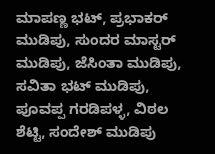ಮಾಪಣ್ಣ ಭಟ್, ಪ್ರಭಾಕರ್ ಮುಡಿಪು, ಸುಂದರ ಮಾಸ್ಟರ್ ಮುಡಿಪು, ಜೆಸಿಂತಾ ಮುಡಿಪು, ಸವಿತಾ ಭಟ್ ಮುಡಿಪು, ಪೂವಪ್ಪ ಗರಡಿಪಳ್ಳ, ವಿಠಲ ಶೆಟ್ಟಿ, ಸಂದೇಶ್ ಮುಡಿಪು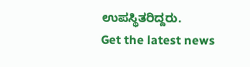ಉಪಸ್ಥಿತರಿದ್ದರು.
Get the latest news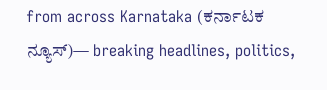from across Karnataka (ಕರ್ನಾಟಕ ನ್ಯೂಸ್)— breaking headlines, politics,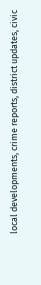local developments, crime reports, district updates, civic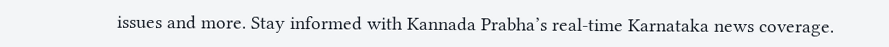issues and more. Stay informed with Kannada Prabha’s real‑time Karnataka news coverage.